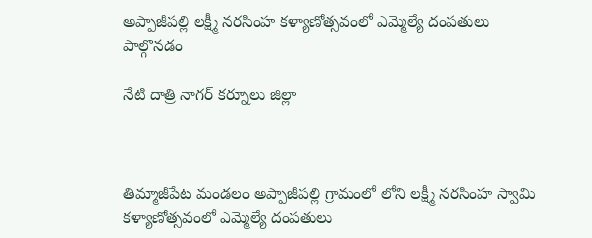అప్పాజీపల్లి లక్ష్మీ నరసింహ కళ్యాణోత్సవంలో ఎమ్మెల్యే దంపతులు పాల్గొనడం

నేటి దాత్రి నాగర్ కర్నూలు జిల్లా



తిమ్మాజీపేట మండలం అప్పాజీపల్లి గ్రామంలో లోని లక్ష్మీ నరసింహ స్వామి కళ్యాణోత్సవంలో ఎమ్మెల్యే దంపతులు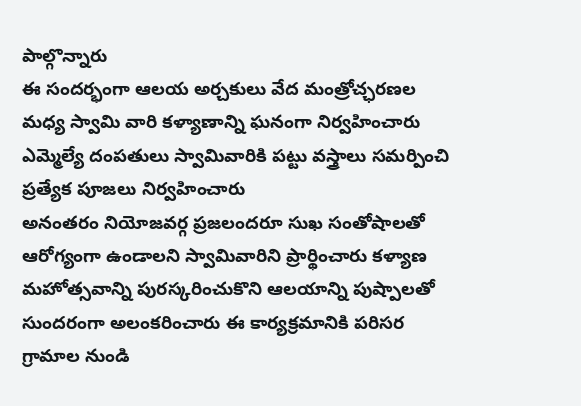పాల్గొన్నారు
ఈ సందర్భంగా ఆలయ అర్చకులు వేద మంత్రోచ్ఛరణల మధ్య స్వామి వారి కళ్యాణాన్ని ఘనంగా నిర్వహించారు ఎమ్మెల్యే దంపతులు స్వామివారికి పట్టు వస్త్రాలు సమర్పించి ప్రత్యేక పూజలు నిర్వహించారు
అనంతరం నియోజవర్గ ప్రజలందరూ సుఖ సంతోషాలతో ఆరోగ్యంగా ఉండాలని స్వామివారిని ప్రార్థించారు కళ్యాణ మహోత్సవాన్ని పురస్కరించుకొని ఆలయాన్ని పుష్పాలతో సుందరంగా అలంకరించారు ఈ కార్యక్రమానికి పరిసర గ్రామాల నుండి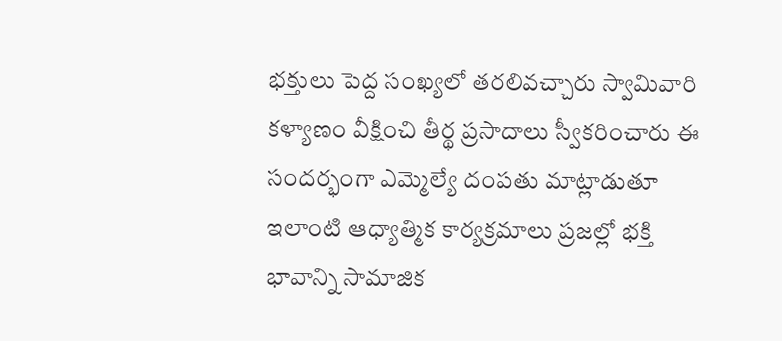భక్తులు పెద్ద సంఖ్యలో తరలివచ్చారు స్వామివారి కళ్యాణం వీక్షించి తీర్థ ప్రసాదాలు స్వీకరించారు ఈ సందర్భంగా ఎమ్మెల్యే దంపతు మాట్లాడుతూ ఇలాంటి ఆధ్యాత్మిక కార్యక్రమాలు ప్రజల్లో భక్తి భావాన్ని సామాజిక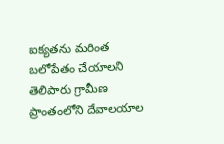ఐక్యతను మరింత బలోపేతం చేయాలని తెలిపారు గ్రామీణ ప్రాంతంలోని దేవాలయాల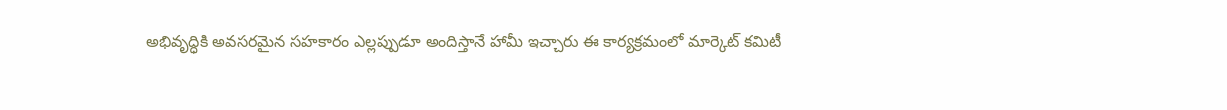అభివృద్ధికి అవసరమైన సహకారం ఎల్లప్పుడూ అందిస్తానే హామీ ఇచ్చారు ఈ కార్యక్రమంలో మార్కెట్ కమిటీ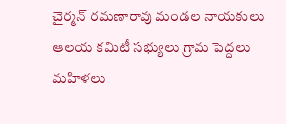చైర్మన్ రమణారావు మండల నాయకులు ఆలయ కమిటీ సభ్యులు గ్రామ పెద్దలు మహిళలు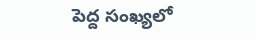పెద్ద సంఖ్యలో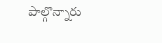పాల్గొన్నారు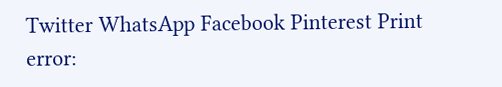Twitter WhatsApp Facebook Pinterest Print
error: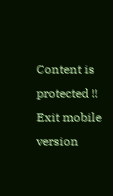Content is protected !!
Exit mobile version